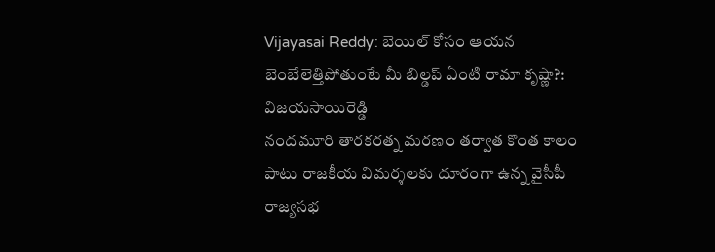Vijayasai Reddy: బెయిల్ కోసం ఆయన బెంబేలెత్తిపోతుంటే మీ బిల్డప్ ఏంటి రామా కృష్ణా?: విజయసాయిరెడ్డి
నందమూరి తారకరత్న మరణం తర్వాత కొంత కాలం పాటు రాజకీయ విమర్శలకు దూరంగా ఉన్న వైసీపీ రాజ్యసభ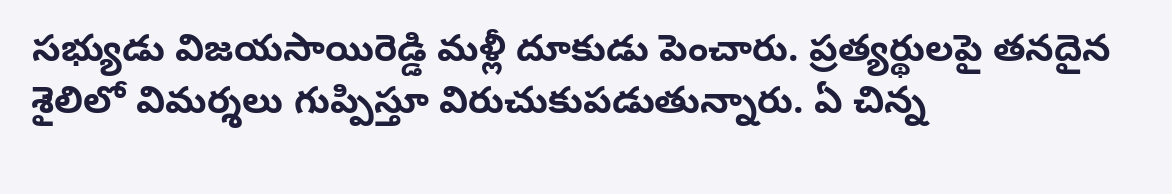సభ్యుడు విజయసాయిరెడ్డి మళ్లీ దూకుడు పెంచారు. ప్రత్యర్థులపై తనదైన శైలిలో విమర్శలు గుప్పిస్తూ విరుచుకుపడుతున్నారు. ఏ చిన్న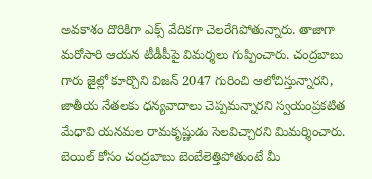అవకాశం దొరికిగా ఎక్స్ వేదికగా చెలరేగిపోతున్నారు. తాజాగా మరోసారి ఆయన టీడీపీపై విమర్శలు గుప్పించారు. చంద్రబాబు గారు జైల్లో కూర్చొని విజన్ 2047 గురించి ఆలోచిస్తున్నారని, జాతీయ నేతలకు ధన్యవాదాలు చెప్పమన్నారని స్వయంప్రకటిత మేధావి యనమల రామకృష్ణుడు సెలవిచ్చారని మిమర్శించారు. బెయిల్ కోసం చంద్రబాబు బెంబేలెత్తిపోతుంటే మీ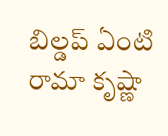బిల్డప్ ఏంటి రామా కృష్ణా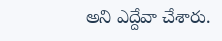అని ఎద్దేవా చేశారు.